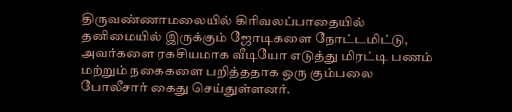திருவண்ணாமலையில் கிரிவலப்பாதையில் தனிமையில் இருக்கும் ஜோடிகளை நோட்டமிட்டு, அவர்களை ரகசியமாக வீடியோ எடுத்து மிரட்டி பணம் மற்றும் நகைகளை பறித்ததாக ஒரு கும்பலை போலீசார் கைது செய்துள்ளனர்.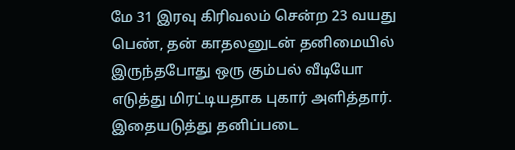மே 31 இரவு கிரிவலம் சென்ற 23 வயது பெண், தன் காதலனுடன் தனிமையில் இருந்தபோது ஒரு கும்பல் வீடியோ எடுத்து மிரட்டியதாக புகார் அளித்தார். இதையடுத்து தனிப்படை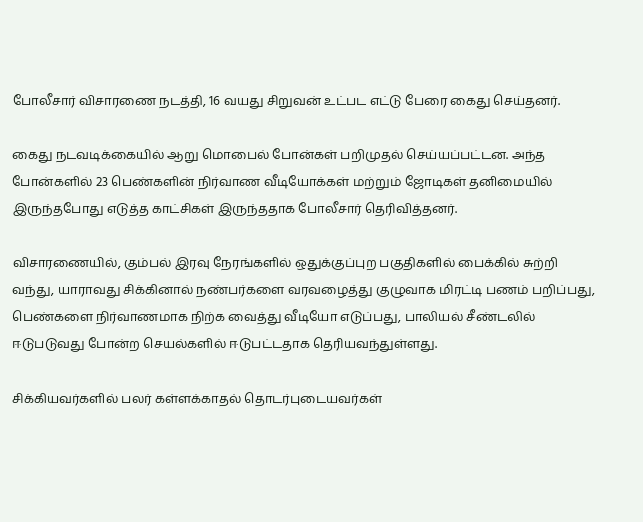போலீசார் விசாரணை நடத்தி, 16 வயது சிறுவன் உட்பட எட்டு பேரை கைது செய்தனர்.

கைது நடவடிக்கையில் ஆறு மொபைல் போன்கள் பறிமுதல் செய்யப்பட்டன. அந்த போன்களில் 23 பெண்களின் நிர்வாண வீடியோக்கள் மற்றும் ஜோடிகள் தனிமையில் இருந்தபோது எடுத்த காட்சிகள் இருந்ததாக போலீசார் தெரிவித்தனர்.

விசாரணையில், கும்பல் இரவு நேரங்களில் ஒதுக்குப்புற பகுதிகளில் பைக்கில் சுற்றி வந்து, யாராவது சிக்கினால் நண்பர்களை வரவழைத்து குழுவாக மிரட்டி பணம் பறிப்பது, பெண்களை நிர்வாணமாக நிற்க வைத்து வீடியோ எடுப்பது, பாலியல் சீண்டலில் ஈடுபடுவது போன்ற செயல்களில் ஈடுபட்டதாக தெரியவந்துள்ளது.

சிக்கியவர்களில் பலர் கள்ளக்காதல் தொடர்புடையவர்கள்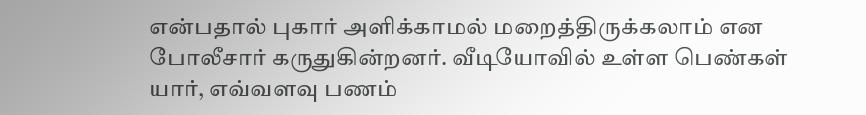என்பதால் புகார் அளிக்காமல் மறைத்திருக்கலாம் என போலீசார் கருதுகின்றனர். வீடியோவில் உள்ள பெண்கள் யார், எவ்வளவு பணம்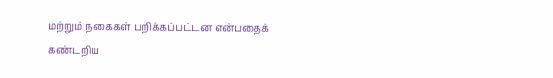மற்றும் நகைகள் பறிக்கப்பட்டன என்பதைக் கண்டறிய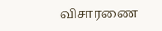விசாரணை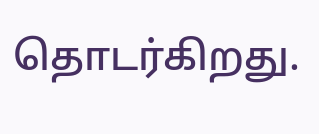தொடர்கிறது.